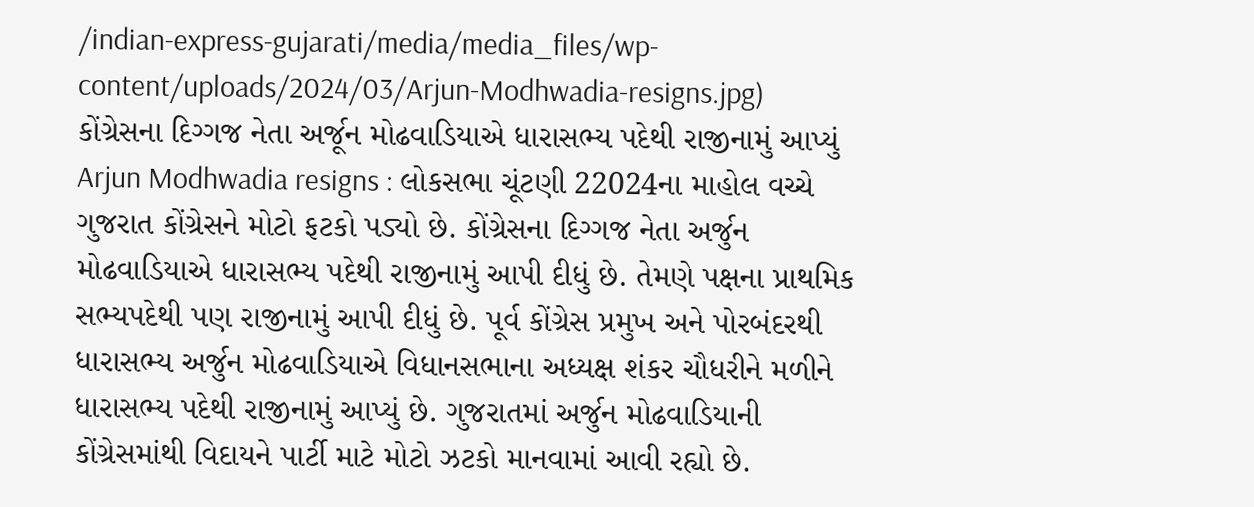/indian-express-gujarati/media/media_files/wp-content/uploads/2024/03/Arjun-Modhwadia-resigns.jpg)
કોંગ્રેસના દિગ્ગજ નેતા અર્જૂન મોઢવાડિયાએ ધારાસભ્ય પદેથી રાજીનામું આપ્યું
Arjun Modhwadia resigns : લોકસભા ચૂંટણી 22024ના માહોલ વચ્ચે ગુજરાત કોંગ્રેસને મોટો ફટકો પડ્યો છે. કોંગ્રેસના દિગ્ગજ નેતા અર્જુન મોઢવાડિયાએ ધારાસભ્ય પદેથી રાજીનામું આપી દીધું છે. તેમણે પક્ષના પ્રાથમિક સભ્યપદેથી પણ રાજીનામું આપી દીધું છે. પૂર્વ કોંગ્રેસ પ્રમુખ અને પોરબંદરથી ધારાસભ્ય અર્જુન મોઢવાડિયાએ વિધાનસભાના અધ્યક્ષ શંકર ચૌધરીને મળીને ધારાસભ્ય પદેથી રાજીનામું આપ્યું છે. ગુજરાતમાં અર્જુન મોઢવાડિયાની કોંગ્રેસમાંથી વિદાયને પાર્ટી માટે મોટો ઝટકો માનવામાં આવી રહ્યો છે.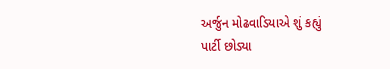અર્જુન મોઢવાડિયાએ શું કહ્યું
પાર્ટી છોડ્યા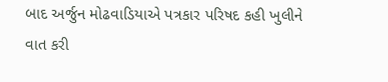બાદ અર્જુન મોઢવાડિયાએ પત્રકાર પરિષદ કહી ખુલીને વાત કરી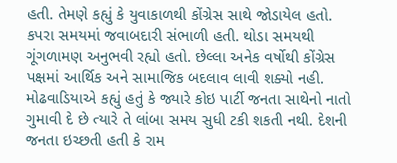હતી. તેમણે કહ્યું કે યુવાકાળથી કોંગ્રેસ સાથે જોડાયેલ હતો. કપરા સમયમાં જવાબદારી સંભાળી હતી. થોડા સમયથી ગૂંગળામણ અનુભવી રહ્યો હતો. છેલ્લા અનેક વર્ષોથી કોંગ્રેસ પક્ષમાં આર્થિક અને સામાજિક બદલાવ લાવી શક્યો નહી.
મોઢવાડિયાએ કહ્યું હતું કે જ્યારે કોઇ પાર્ટી જનતા સાથેનો નાતો ગુમાવી દે છે ત્યારે તે લાંબા સમય સુધી ટકી શકતી નથી. દેશની જનતા ઇચ્છતી હતી કે રામ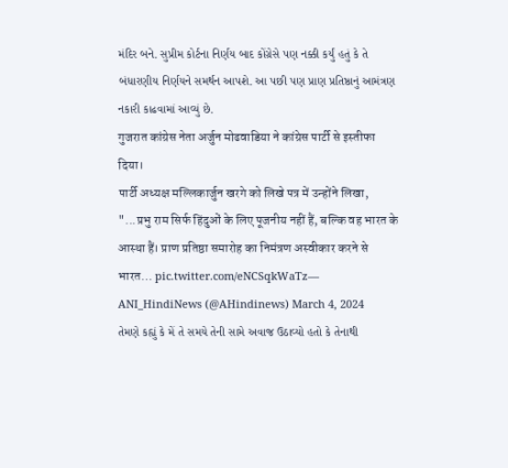મંદિર બને. સુપ્રીમ કોર્ટના નિર્ણય બાદ કોંગ્રેસે પણ નક્કી કર્યું હતું કે તે બંધારણીય નિર્ણયને સમર્થન આપશે. આ પછી પણ પ્રાણ પ્રતિષ્ઠાનું આમંત્રણ નકારી કાઢવામાં આવ્યું છે.
गुजरात कांग्रेस नेता अर्जुन मोढवाडिया ने कांग्रेस पार्टी से इस्तीफा दिया।
पार्टी अध्यक्ष मल्लिकार्जुन खरगे को लिखे पत्र में उन्होंने लिखा, "...प्रभु राम सिर्फ हिंदुओं के लिए पूजनीय नहीं हैं, बल्कि वह भारत के आस्था हैं। प्राण प्रतिष्ठा समारोह का निमंत्रण अस्वीकार करने से भारत… pic.twitter.com/eNCSqkWaTz— ANI_HindiNews (@AHindinews) March 4, 2024
તેમણે કહ્યું કે મેં તે સમયે તેની સામે અવાજ ઉઠાવ્યો હતો કે તેનાથી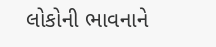લોકોની ભાવનાને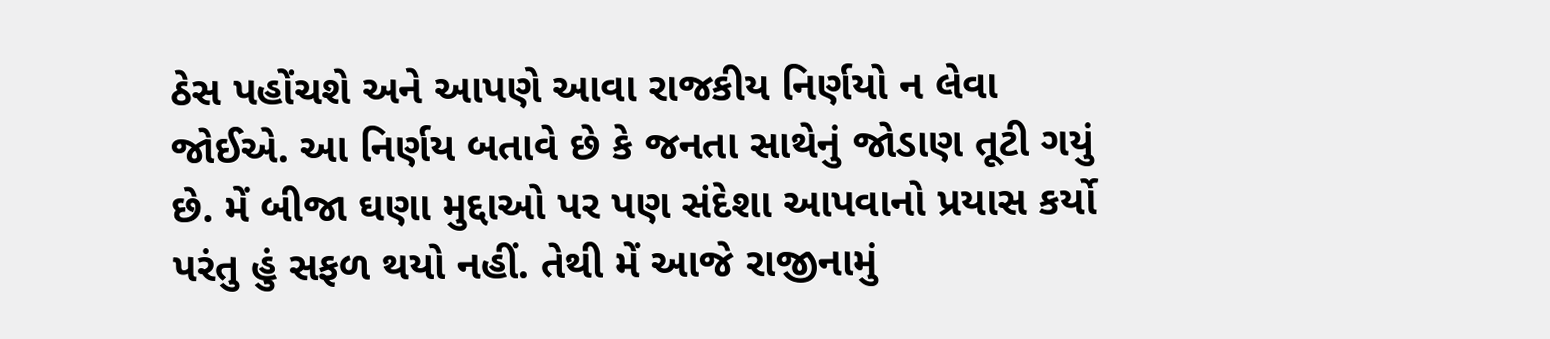ઠેસ પહોંચશે અને આપણે આવા રાજકીય નિર્ણયો ન લેવા જોઈએ. આ નિર્ણય બતાવે છે કે જનતા સાથેનું જોડાણ તૂટી ગયું છે. મેં બીજા ઘણા મુદ્દાઓ પર પણ સંદેશા આપવાનો પ્રયાસ કર્યો પરંતુ હું સફળ થયો નહીં. તેથી મેં આજે રાજીનામું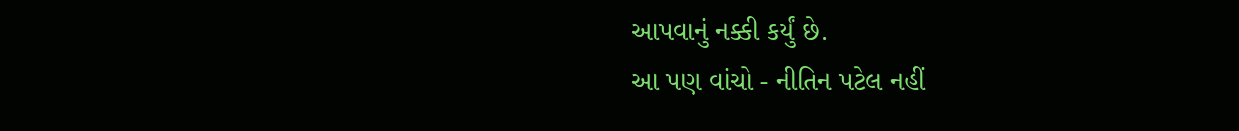આપવાનું નક્કી કર્યું છે.
આ પણ વાંચો - નીતિન પટેલ નહીં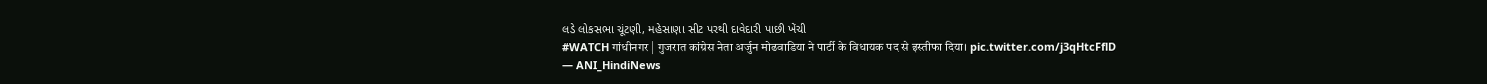લડે લોકસભા ચૂંટણી, મહેસાણા સીટ પરથી દાવેદારી પાછી ખેંચી
#WATCH गांधीनगर | गुजरात कांग्रेस नेता अर्जुन मोढवाडिया ने पार्टी के विधायक पद से इस्तीफा दिया। pic.twitter.com/j3qHtcFflD
— ANI_HindiNews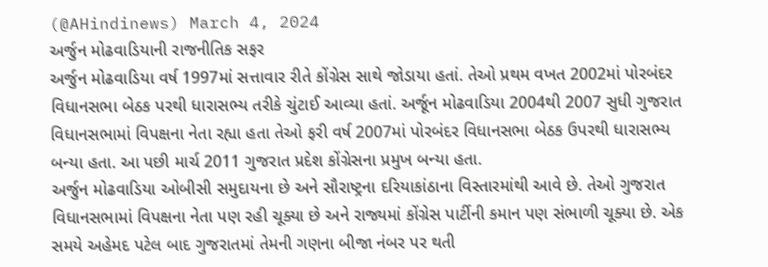(@AHindinews) March 4, 2024
અર્જુન મોઢવાડિયાની રાજનીતિક સફર
અર્જુન મોઢવાડિયા વર્ષ 1997માં સત્તાવાર રીતે કોંગ્રેસ સાથે જોડાયા હતાં. તેઓ પ્રથમ વખત 2002માં પોરબંદર વિધાનસભા બેઠક પરથી ધારાસભ્ય તરીકે ચુંટાઈ આવ્યા હતાં. અર્જૂન મોઢવાડિયા 2004થી 2007 સુધી ગુજરાત વિધાનસભામાં વિપક્ષના નેતા રહ્યા હતા તેઓ ફરી વર્ષ 2007માં પોરબંદર વિધાનસભા બેઠક ઉપરથી ધારાસભ્ય બન્યા હતા. આ પછી માર્ચ 2011 ગુજરાત પ્રદેશ કોંગ્રેસના પ્રમુખ બન્યા હતા.
અર્જુન મોઢવાડિયા ઓબીસી સમુદાયના છે અને સૌરાષ્ટ્રના દરિયાકાંઠાના વિસ્તારમાંથી આવે છે. તેઓ ગુજરાત વિધાનસભામાં વિપક્ષના નેતા પણ રહી ચૂક્યા છે અને રાજ્યમાં કોંગ્રેસ પાર્ટીની કમાન પણ સંભાળી ચૂક્યા છે. એક સમયે અહેમદ પટેલ બાદ ગુજરાતમાં તેમની ગણના બીજા નંબર પર થતી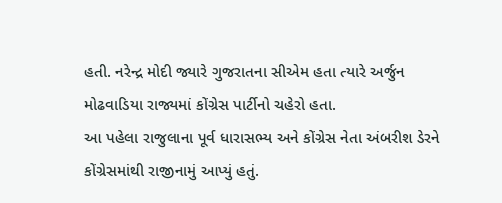હતી. નરેન્દ્ર મોદી જ્યારે ગુજરાતના સીએમ હતા ત્યારે અર્જુન મોઢવાડિયા રાજ્યમાં કોંગ્રેસ પાર્ટીનો ચહેરો હતા.
આ પહેલા રાજુલાના પૂર્વ ધારાસભ્ય અને કોંગ્રેસ નેતા અંબરીશ ડેરને કોંગ્રેસમાંથી રાજીનામું આપ્યું હતું.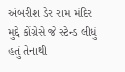અંબરીશ ડેર રામ મંદિર મુદ્દે કોંગ્રેસે જે સ્ટેન્ડ લીધું હતું તેનાથી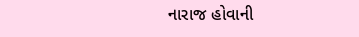નારાજ હોવાની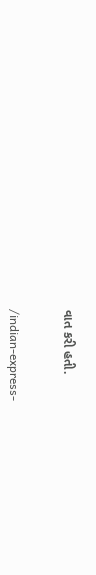વાત કરી હતી.


/indian-express-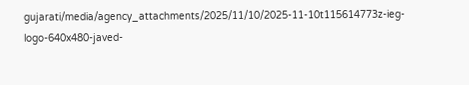gujarati/media/agency_attachments/2025/11/10/2025-11-10t115614773z-ieg-logo-640x480-javed-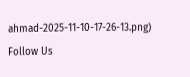ahmad-2025-11-10-17-26-13.png)
Follow Us